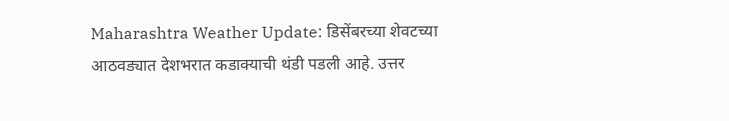Maharashtra Weather Update: डिसेंबरच्या शेवटच्या आठवड्यात देशभरात कडाक्याची थंडी पडली आहे. उत्तर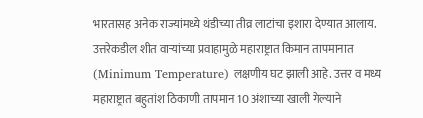भारतासह अनेक राज्यांमध्ये थंडीच्या तीव्र लाटांचा इशारा देण्यात आलाय. उत्तरेकडील शीत वाऱ्यांच्या प्रवाहामुळे महाराष्ट्रात किमान तापमानात (Minimum Temperature) लक्षणीय घट झाली आहे. उत्तर व मध्य महाराष्ट्रात बहुतांश ठिकाणी तापमान 10 अंशाच्या खाली गेल्याने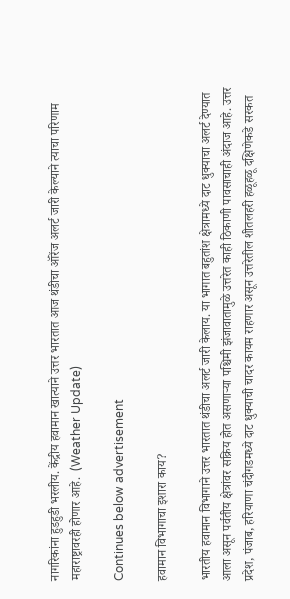नागरिकांना हुडहुडी भरलीय. केंद्रीय हवामान खात्याने उत्तर भारतात आज थंडीचा ऑरेंज अलर्ट जारी केल्याने त्याचा परिणाम महाराष्ट्रावरही होणार आहे.  (Weather Update)

Continues below advertisement

हवामान विभागाचा इशारा काय?

भारतीय हवामान विभागाने उत्तर भारतात थंडीचा अलर्ट जारी केलाय. या भागात बहुतांश क्षेत्रामध्ये दाट धुक्याचा अलर्ट देण्यात आला असून पर्वतीय क्षेत्रांवर सक्रिय होत असणाऱ्या पश्चिमी झंजावातामुळे उत्तरेत काही ठिकाणी पावसाचाही अंदाज आहे. उत्तर प्रदेश, पंजाब, हरियाणा चंदीगडमध्ये दाट धुक्याची चादर कायम राहणार असून उत्तरेतील शीतलहरी हळूहळू दक्षिणेकडे सरकत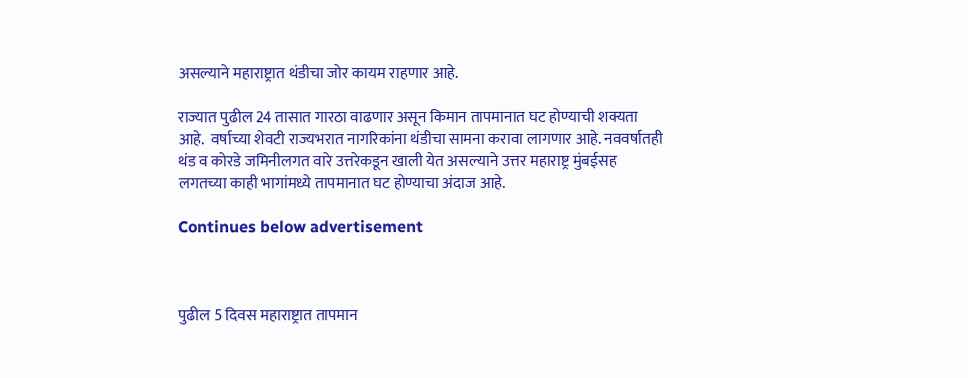असल्याने महाराष्ट्रात थंडीचा जोर कायम राहणार आहे.

राज्यात पुढील 24 तासात गारठा वाढणार असून किमान तापमानात घट होण्याची शक्यता आहे.  वर्षाच्या शेवटी राज्यभरात नागरिकांना थंडीचा सामना करावा लागणार आहे. नववर्षातही थंड व कोरडे जमिनीलगत वारे उत्तरेकडून खाली येत असल्याने उत्तर महाराष्ट्र मुंबईसह लगतच्या काही भागांमध्ये तापमानात घट होण्याचा अंदाज आहे.

Continues below advertisement



पुढील 5 दिवस महाराष्ट्रात तापमान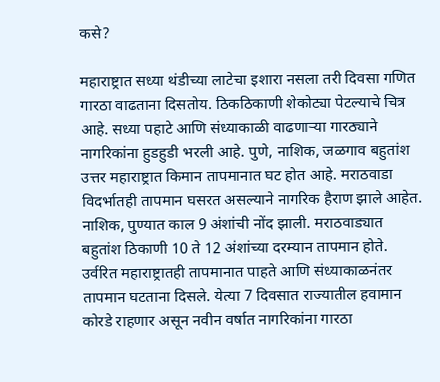कसे?

महाराष्ट्रात सध्या थंडीच्या लाटेचा इशारा नसला तरी दिवसा गणित गारठा वाढताना दिसतोय. ठिकठिकाणी शेकोट्या पेटल्याचे चित्र आहे. सध्या पहाटे आणि संध्याकाळी वाढणाऱ्या गारठ्याने नागरिकांना हुडहुडी भरली आहे. पुणे, नाशिक, जळगाव बहुतांश उत्तर महाराष्ट्रात किमान तापमानात घट होत आहे. मराठवाडा विदर्भातही तापमान घसरत असल्याने नागरिक हैराण झाले आहेत. नाशिक, पुण्यात काल 9 अंशांची नोंद झाली. मराठवाड्यात बहुतांश ठिकाणी 10 ते 12 अंशांच्या दरम्यान तापमान होते. उर्वरित महाराष्ट्रातही तापमानात पाहते आणि संध्याकाळनंतर तापमान घटताना दिसले. येत्या 7 दिवसात राज्यातील हवामान कोरडे राहणार असून नवीन वर्षात नागरिकांना गारठा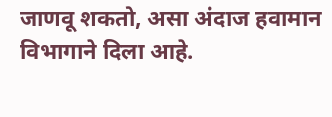जाणवू शकतो, असा अंदाज हवामान विभागाने दिला आहे.